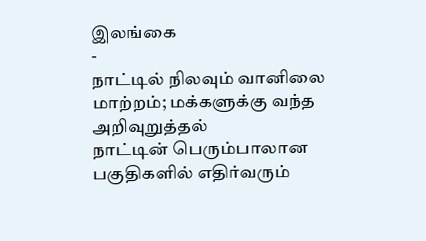இலங்கை
-
நாட்டில் நிலவும் வானிலை மாற்றம்; மக்களுக்கு வந்த அறிவுறுத்தல்
நாட்டின் பெரும்பாலான பகுதிகளில் எதிர்வரும்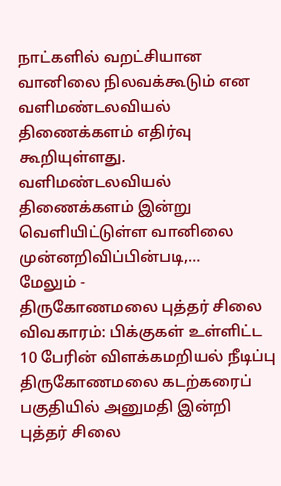நாட்களில் வறட்சியான வானிலை நிலவக்கூடும் என வளிமண்டலவியல் திணைக்களம் எதிர்வு கூறியுள்ளது. வளிமண்டலவியல் திணைக்களம் இன்று வெளியிட்டுள்ள வானிலை முன்னறிவிப்பின்படி,…
மேலும் -
திருகோணமலை புத்தர் சிலை விவகாரம்: பிக்குகள் உள்ளிட்ட 10 பேரின் விளக்கமறியல் நீடிப்பு
திருகோணமலை கடற்கரைப் பகுதியில் அனுமதி இன்றி புத்தர் சிலை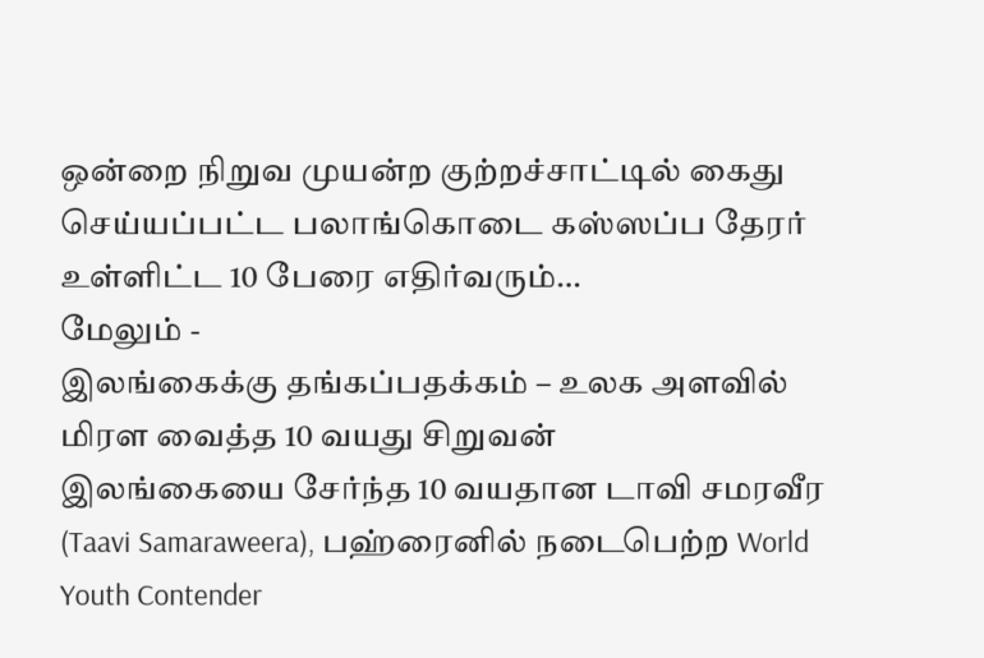ஒன்றை நிறுவ முயன்ற குற்றச்சாட்டில் கைது செய்யப்பட்ட பலாங்கொடை கஸ்ஸப்ப தேரர் உள்ளிட்ட 10 பேரை எதிர்வரும்…
மேலும் -
இலங்கைக்கு தங்கப்பதக்கம் – உலக அளவில் மிரள வைத்த 10 வயது சிறுவன்
இலங்கையை சேர்ந்த 10 வயதான டாவி சமரவீர (Taavi Samaraweera), பஹ்ரைனில் நடைபெற்ற World Youth Contender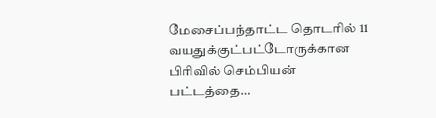மேசைப்பந்தாட்ட தொடரில் 11 வயதுக்குட்பட்டோருக்கான பிரிவில் செம்பியன் பட்டத்தை…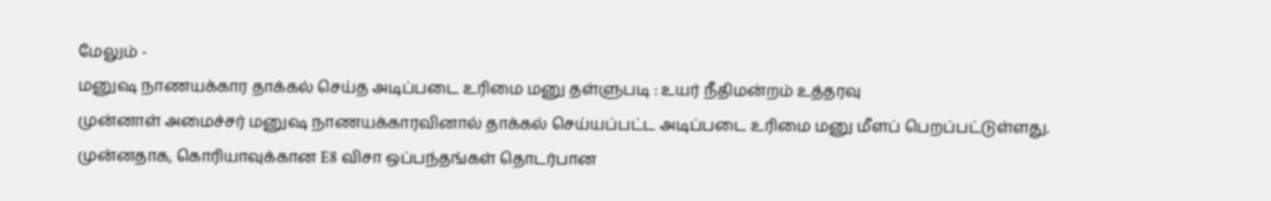மேலும் -
மனுஷ நாணயக்கார தாக்கல் செய்த அடிப்படை உரிமை மனு தள்ளுபடி : உயர் நீதிமன்றம் உத்தரவு
முன்னாள் அமைச்சர் மனுஷ நாணயக்காரவினால் தாக்கல் செய்யப்பட்ட அடிப்படை உரிமை மனு மீளப் பெறப்பட்டுள்ளது. முன்னதாக, கொரியாவுக்கான E8 விசா ஒப்பந்தங்கள் தொடர்பான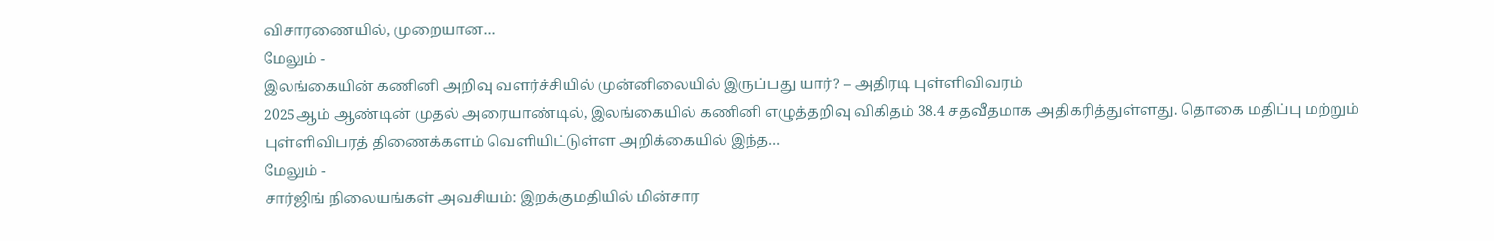விசாரணையில், முறையான…
மேலும் -
இலங்கையின் கணினி அறிவு வளர்ச்சியில் முன்னிலையில் இருப்பது யார்? – அதிரடி புள்ளிவிவரம்
2025ஆம் ஆண்டின் முதல் அரையாண்டில், இலங்கையில் கணினி எழுத்தறிவு விகிதம் 38.4 சதவீதமாக அதிகரித்துள்ளது. தொகை மதிப்பு மற்றும் புள்ளிவிபரத் திணைக்களம் வெளியிட்டுள்ள அறிக்கையில் இந்த…
மேலும் -
சார்ஜிங் நிலையங்கள் அவசியம்: இறக்குமதியில் மின்சார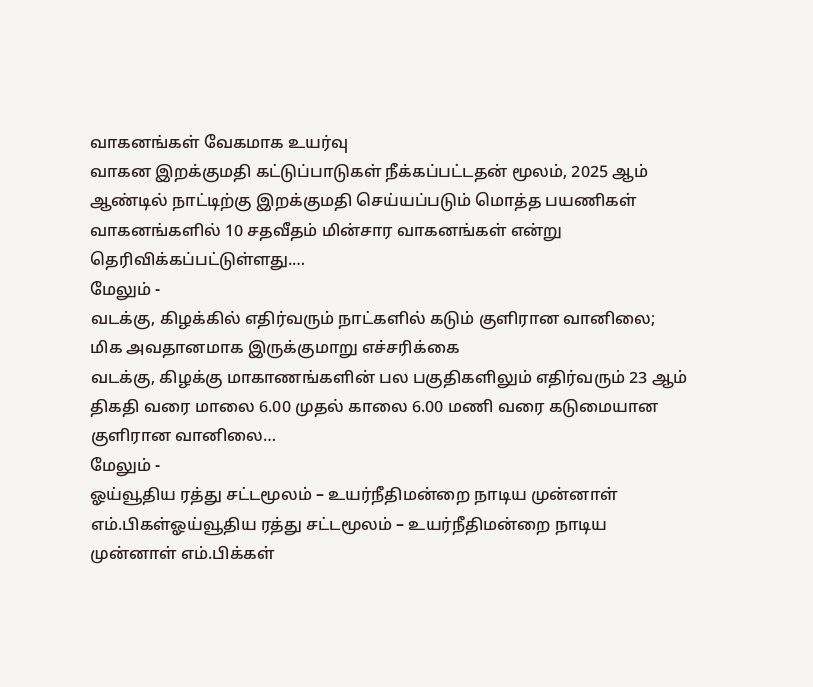வாகனங்கள் வேகமாக உயர்வு
வாகன இறக்குமதி கட்டுப்பாடுகள் நீக்கப்பட்டதன் மூலம், 2025 ஆம் ஆண்டில் நாட்டிற்கு இறக்குமதி செய்யப்படும் மொத்த பயணிகள் வாகனங்களில் 10 சதவீதம் மின்சார வாகனங்கள் என்று தெரிவிக்கப்பட்டுள்ளது.…
மேலும் -
வடக்கு, கிழக்கில் எதிர்வரும் நாட்களில் கடும் குளிரான வானிலை; மிக அவதானமாக இருக்குமாறு எச்சரிக்கை
வடக்கு, கிழக்கு மாகாணங்களின் பல பகுதிகளிலும் எதிர்வரும் 23 ஆம் திகதி வரை மாலை 6.00 முதல் காலை 6.00 மணி வரை கடுமையான குளிரான வானிலை…
மேலும் -
ஓய்வூதிய ரத்து சட்டமூலம் – உயர்நீதிமன்றை நாடிய முன்னாள் எம்.பிகள்ஓய்வூதிய ரத்து சட்டமூலம் – உயர்நீதிமன்றை நாடிய முன்னாள் எம்.பிக்கள்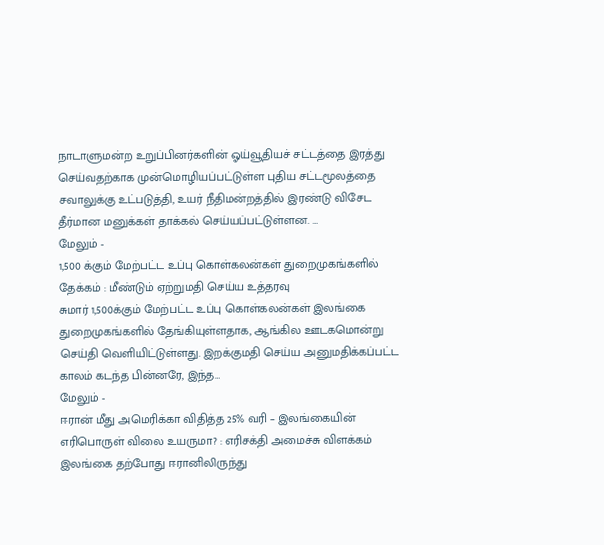நாடாளுமன்ற உறுப்பினர்களின் ஓய்வூதியச் சட்டத்தை இரத்து செய்வதற்காக முன்மொழியப்பட்டுள்ள புதிய சட்டமூலத்தை சவாலுக்கு உட்படுத்தி, உயர் நீதிமன்றத்தில் இரண்டு விசேட தீர்மான மனுக்கள் தாக்கல் செய்யப்பட்டுள்ளன. …
மேலும் -
1,500 க்கும் மேற்பட்ட உப்பு கொள்கலன்கள் துறைமுகங்களில் தேக்கம் : மீண்டும் ஏற்றுமதி செய்ய உத்தரவு
சுமார் 1,500க்கும் மேற்பட்ட உப்பு கொள்கலன்கள் இலங்கை துறைமுகங்களில் தேங்கியுள்ளதாக, ஆங்கில ஊடகமொன்று செய்தி வெளியிட்டுள்ளது. இறக்குமதி செய்ய அனுமதிக்கப்பட்ட காலம் கடந்த பின்னரே, இந்த…
மேலும் -
ஈரான் மீது அமெரிக்கா விதித்த 25% வரி – இலங்கையின் எரிபொருள் விலை உயருமா? : எரிசக்தி அமைச்சு விளக்கம்
இலங்கை தற்போது ஈரானிலிருந்து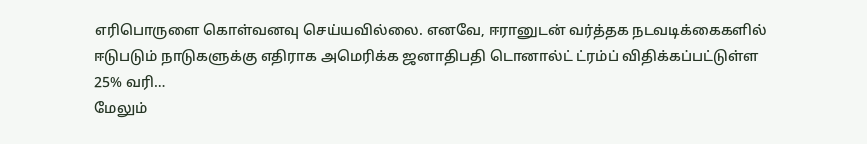எரிபொருளை கொள்வனவு செய்யவில்லை. எனவே, ஈரானுடன் வர்த்தக நடவடிக்கைகளில் ஈடுபடும் நாடுகளுக்கு எதிராக அமெரிக்க ஜனாதிபதி டொனால்ட் ட்ரம்ப் விதிக்கப்பட்டுள்ள 25% வரி…
மேலும்